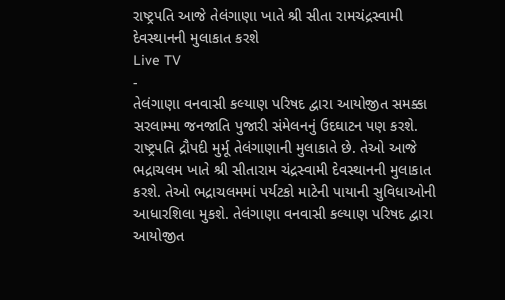રાષ્ટ્રપતિ આજે તેલંગાણા ખાતે શ્રી સીતા રામચંદ્રસ્વામી દેવસ્થાનની મુલાકાત કરશે
Live TV
-
તેલંગાણા વનવાસી કલ્યાણ પરિષદ દ્વારા આયોજીત સમક્કા સરલામ્મા જનજાતિ પુજારી સંમેલનનું ઉદઘાટન પણ કરશે.
રાષ્ટ્રપતિ દ્રૌપદી મુર્મૂ તેલંગાણાની મુલાકાતે છે. તેઓ આજે ભદ્રાચલમ ખાતે શ્રી સીતારામ ચંદ્રસ્વામી દેવસ્થાનની મુલાકાત કરશે. તેઓ ભદ્રાચલમમાં પર્યટકો માટેની પાયાની સુવિધાઓની આધારશિલા મુકશે. તેલંગાણા વનવાસી કલ્યાણ પરિષદ દ્વારા આયોજીત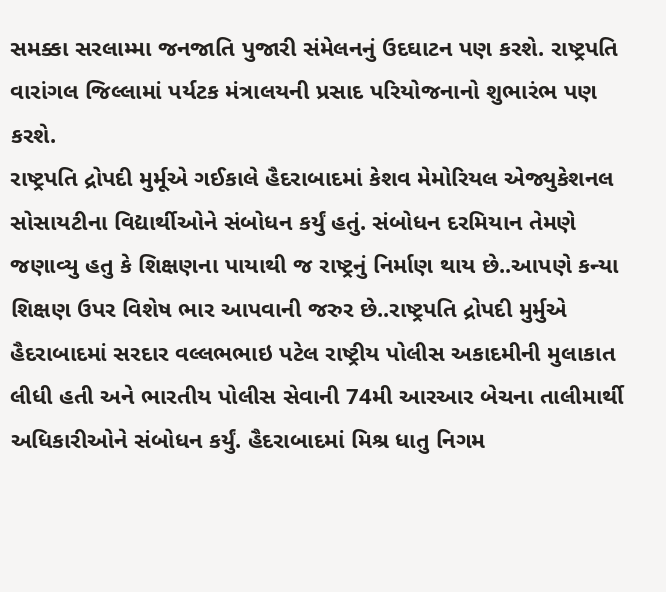સમક્કા સરલામ્મા જનજાતિ પુજારી સંમેલનનું ઉદઘાટન પણ કરશે. રાષ્ટ્રપતિ વારાંગલ જિલ્લામાં પર્યટક મંત્રાલયની પ્રસાદ પરિયોજનાનો શુભારંભ પણ કરશે.
રાષ્ટ્રપતિ દ્રોપદી મુર્મૂએ ગઈકાલે હૈદરાબાદમાં કેશવ મેમોરિયલ એજ્યુકેશનલ સોસાયટીના વિદ્યાર્થીઓને સંબોધન કર્યું હતું. સંબોધન દરમિયાન તેમણે જણાવ્યુ હતુ કે શિક્ષણના પાયાથી જ રાષ્ટ્રનું નિર્માણ થાય છે..આપણે કન્યા શિક્ષણ ઉપર વિશેષ ભાર આપવાની જરુર છે..રાષ્ટ્રપતિ દ્રોપદી મુર્મુએ હૈદરાબાદમાં સરદાર વલ્લભભાઇ પટેલ રાષ્ટ્રીય પોલીસ અકાદમીની મુલાકાત લીધી હતી અને ભારતીય પોલીસ સેવાની 74મી આરઆર બેચના તાલીમાર્થી અધિકારીઓને સંબોધન કર્યું. હૈદરાબાદમાં મિશ્ર ધાતુ નિગમ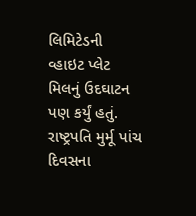લિમિટેડની વ્હાઇટ પ્લેટ મિલનું ઉદઘાટન પણ કર્યું હતું. રાષ્ટ્રપતિ મુર્મૂ પાંચ દિવસના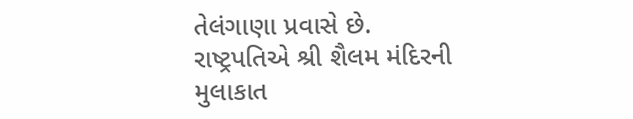તેલંગાણા પ્રવાસે છે. રાષ્ટ્રપતિએ શ્રી શૈલમ મંદિરની મુલાકાત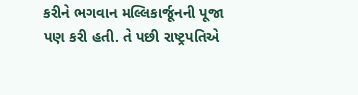કરીને ભગવાન મલ્લિકાર્જૂનની પૂજા પણ કરી હતી. તે પછી રાષ્ટ્રપતિએ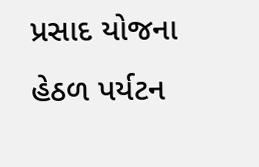પ્રસાદ યોજના હેઠળ પર્યટન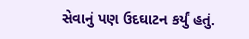સેવાનું પણ ઉદઘાટન કર્યું હતું.